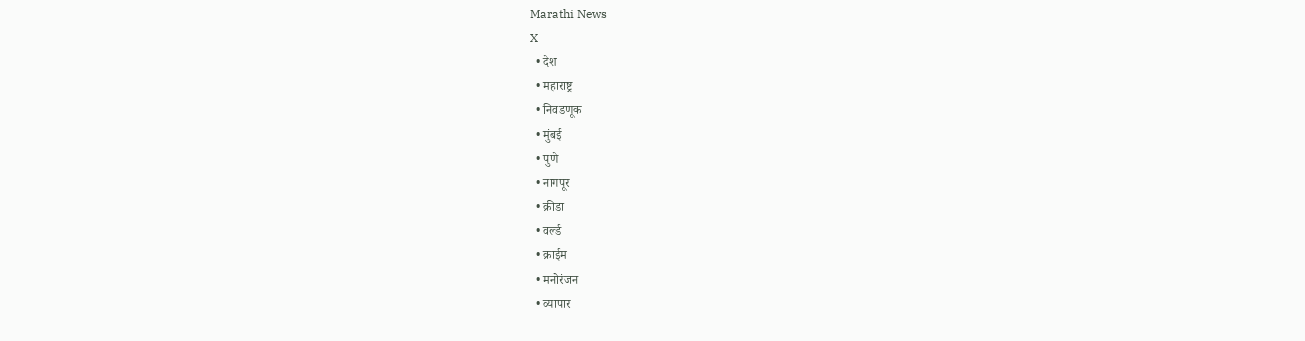Marathi News
X
  • देश
  • महाराष्ट्र
  • निवडणूक
  • मुंबई
  • पुणे
  • नागपूर
  • क्रीडा
  • वर्ल्ड
  • क्राईम
  • मनोरंजन
  • व्यापार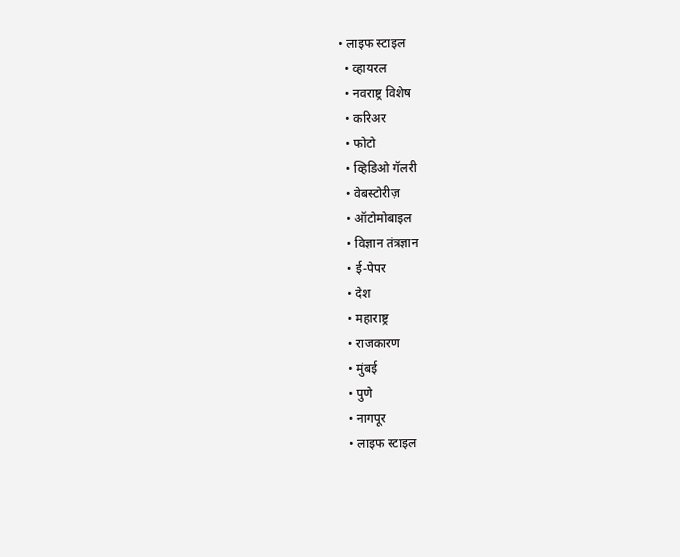• लाइफ स्टाइल
  • व्हायरल
  • नवराष्ट्र विशेष
  • करिअर
  • फोटो
  • व्हिडिओ गॅलरी
  • वेबस्टोरीज़
  • ऑटोमोबाइल
  • विज्ञान तंत्रज्ञान
  • ई-पेपर
  • देश
  • महाराष्ट्र
  • राजकारण
  • मुंबई
  • पुणे
  • नागपूर
  • लाइफ स्टाइल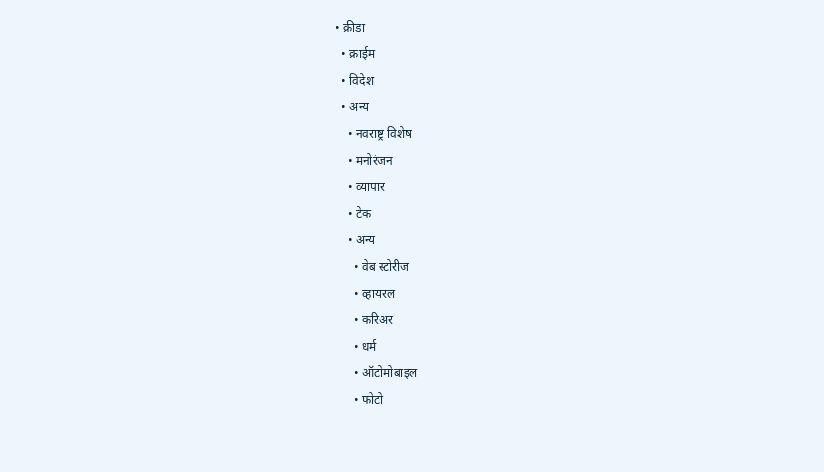• क्रीडा
  • क्राईम
  • विदेश
  • अन्य
    • नवराष्ट्र विशेष
    • मनोरंजन
    • व्यापार
    • टेक
    • अन्य
      • वेब स्टोरीज
      • व्हायरल
      • करिअर
      • धर्म
      • ऑटोमोबाइल
      • फोटो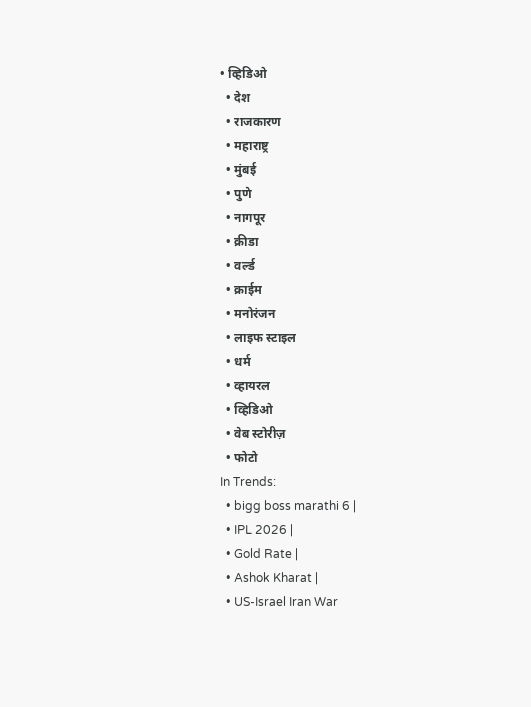• व्हिडिओ
  • देश
  • राजकारण
  • महाराष्ट्र
  • मुंबई
  • पुणे
  • नागपूर
  • क्रीडा
  • वर्ल्ड
  • क्राईम
  • मनोरंजन
  • लाइफ स्टाइल
  • धर्म
  • व्हायरल
  • व्हिडिओ
  • वेब स्टोरीज़
  • फोटो
In Trends:
  • bigg boss marathi 6 |
  • IPL 2026 |
  • Gold Rate |
  • Ashok Kharat |
  • US-Israel Iran War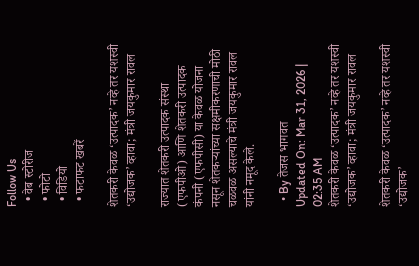Follow Us
  • वेब स्टोरीज
  • फोटो
  • विडियो
  • फटाफट खबरें

शेतकरी केवळ ‘उत्पादक’ नव्हे तर यशस्वी ‘उद्योजक’ व्हावा; मंत्री जयकुमार रावल

राज्यात शेतकरी उत्पादक संस्था (एफपीओ) आणि शेतकरी उत्पादक कंपनी (एफपीसी) या केवळ योजना नसून शेतकऱ्यांच्या सक्षमीकरणाची मोठी चळवळ असल्याचे मंत्री जयकुमार रावल यांनी नमूद केले.

  • By तेजस भागवत
Updated On: Mar 31, 2026 | 02:35 AM
शेतकरी केवळ ‘उत्पादक’ नव्हे तर यशस्वी ‘उद्योजक’ व्हावा; मंत्री जयकुमार रावल

शेतकरी केवळ ‘उत्पादक’ नव्हे तर यशस्वी ‘उद्योजक’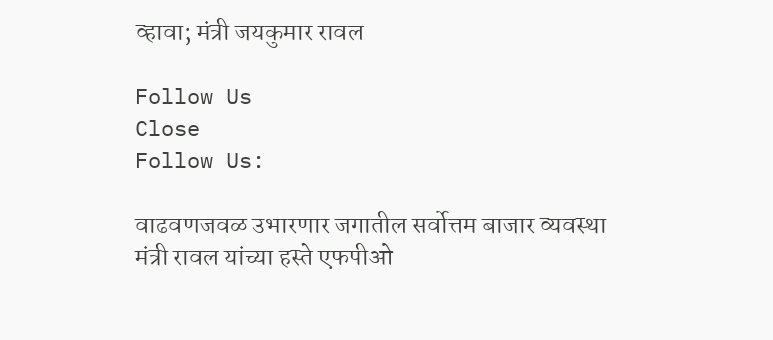व्हावा; मंत्री जयकुमार रावल

Follow Us
Close
Follow Us:

वाढवणजवळ उभारणार जगातील सर्वोत्तम बाजार व्यवस्था
मंत्री रावल यांच्या हस्ते एफपीओ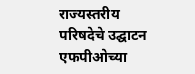राज्यस्तरीय परिषदेचे उद्घाटन
एफपीओच्या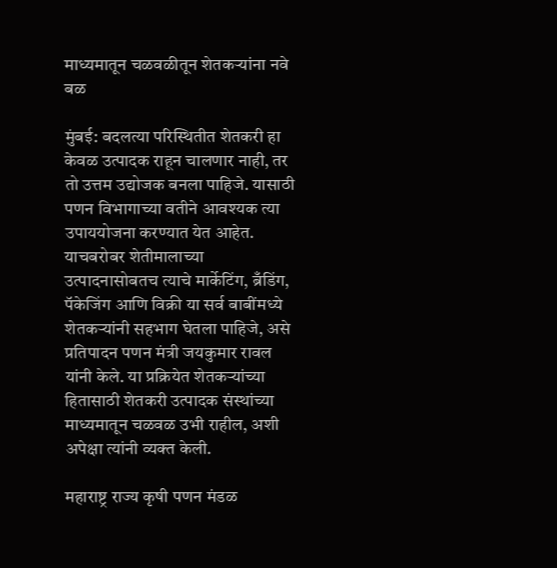माध्यमातून चळवळीतून शेतकऱ्यांना नवे बळ

मुंबई: बदलत्या परिस्थितीत शेतकरी हा केवळ उत्पादक राहून चालणार नाही, तर तो उत्तम उद्योजक बनला पाहिजे. यासाठी पणन विभागाच्या वतीने आवश्यक त्या उपाययोजना करण्यात येत आहेत. याचबरोबर शेतीमालाच्या उत्पादनासोबतच त्याचे मार्केटिंग, ब्रँडिंग, पॅकेजिंग आणि विक्री या सर्व बाबींमध्ये शेतकऱ्यांनी सहभाग घेतला पाहिजे, असे प्रतिपादन पणन मंत्री जयकुमार रावल यांनी केले. या प्रक्रियेत शेतकऱ्यांच्या हितासाठी शेतकरी उत्पादक संस्थांच्या माध्यमातून चळवळ उभी राहील, अशी अपेक्षा त्यांनी व्यक्त केली.

महाराष्ट्र राज्य कृषी पणन मंडळ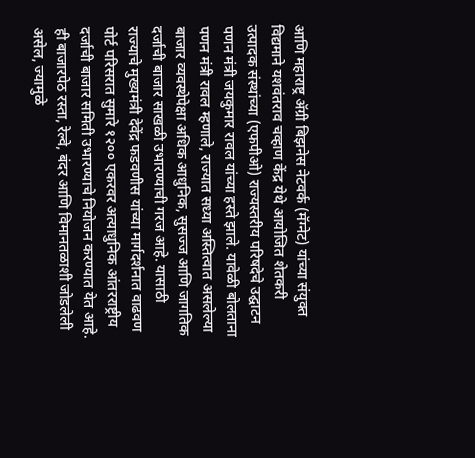आणि महाराष्ट्र ॲग्री बिझनेस नेटवर्क (मॅग्नेट) यांच्या संयुक्त विद्यमाने यशवंतराव चव्हाण केंद्र येथे आयोजित शेतकरी उत्पादक संस्थांच्या (एफपीओ) राज्यस्तरीय परिषदेचे उद्घाटन पणन मंत्री जयकुमार रावल यांच्या हस्ते झाले. यावेळी बोलताना पणन मंत्री रावल म्हणाले, राज्यात सध्या अस्तित्वात असलेल्या बाजार व्यवस्थेपेक्षा अधिक आधुनिक, सुसज्ज आणि जागतिक दर्जाची बाजार साखळी उभारण्याची गरज आहे. यासाठी राज्याचे मुख्यमंत्री देवेंद्र फडवणीस यांच्या मार्गदर्शनात वाढवण पोर्ट परिसरात सुमारे १२०० एकरवर अत्याधुनिक आंतरराष्ट्रीय दर्जाची बाजार समिती उभारण्याचे नियोजन करण्यात येत आहे. ही बाजारपेठ रस्ता, रेल्वे, बंदर आणि विमानतळाशी जोडलेली असेल, ज्यामुळे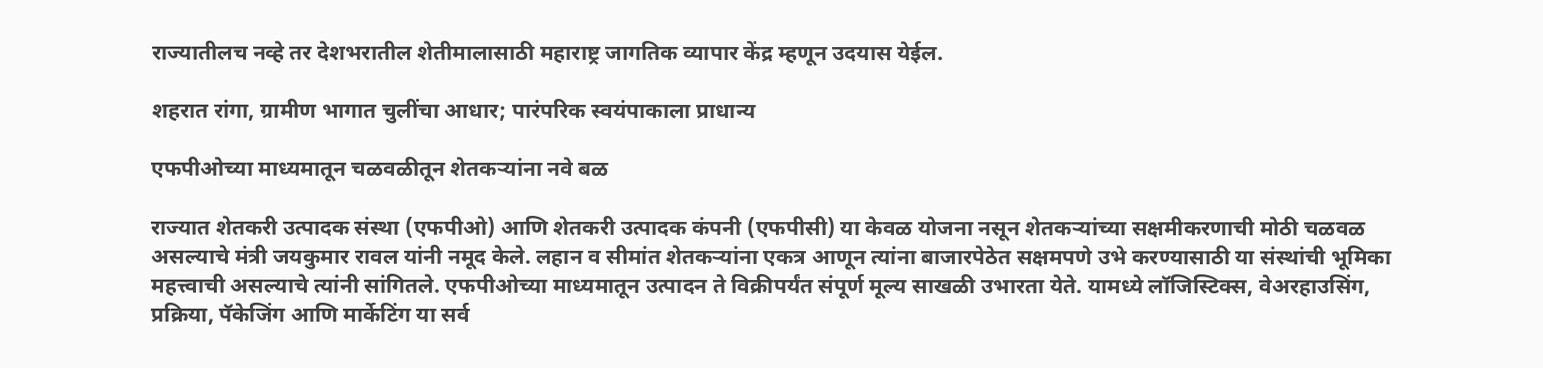राज्यातीलच नव्हे तर देशभरातील शेतीमालासाठी महाराष्ट्र जागतिक व्यापार केंद्र म्हणून उदयास येईल.

शहरात रांगा, ग्रामीण भागात चुलींचा आधार; पारंपरिक स्वयंपाकाला प्राधान्य

एफपीओच्या माध्यमातून चळवळीतून शेतकऱ्यांना नवे बळ

राज्यात शेतकरी उत्पादक संस्था (एफपीओ) आणि शेतकरी उत्पादक कंपनी (एफपीसी) या केवळ योजना नसून शेतकऱ्यांच्या सक्षमीकरणाची मोठी चळवळ असल्याचे मंत्री जयकुमार रावल यांनी नमूद केले. लहान व सीमांत शेतकऱ्यांना एकत्र आणून त्यांना बाजारपेठेत सक्षमपणे उभे करण्यासाठी या संस्थांची भूमिका महत्त्वाची असल्याचे त्यांनी सांगितले. एफपीओच्या माध्यमातून उत्पादन ते विक्रीपर्यंत संपूर्ण मूल्य साखळी उभारता येते. यामध्ये लॉजिस्टिक्स, वेअरहाउसिंग, प्रक्रिया, पॅकेजिंग आणि मार्केटिंग या सर्व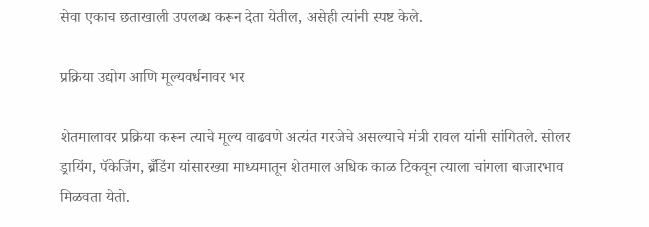सेवा एकाच छताखाली उपलब्ध करून देता येतील, असेही त्यांनी स्पष्ट केले.

प्रक्रिया उद्योग आणि मूल्यवर्धनावर भर

शेतमालावर प्रक्रिया करून त्याचे मूल्य वाढवणे अत्यंत गरजेचे असल्याचे मंत्री रावल यांनी सांगितले. सोलर ड्रायिंग, पॅकेजिंग, ब्रँडिंग यांसारख्या माध्यमातून शेतमाल अधिक काळ टिकवून त्याला चांगला बाजारभाव मिळवता येतो.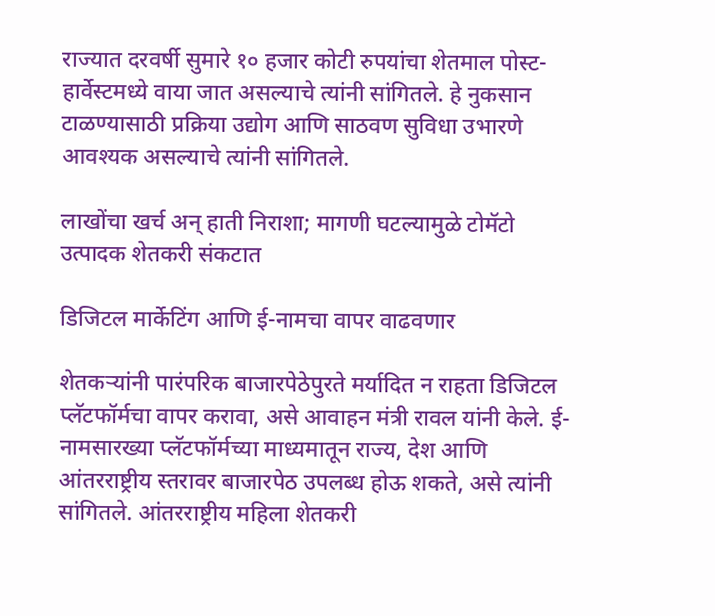राज्यात दरवर्षी सुमारे १० हजार कोटी रुपयांचा शेतमाल पोस्ट-हार्वेस्टमध्ये वाया जात असल्याचे त्यांनी सांगितले. हे नुकसान टाळण्यासाठी प्रक्रिया उद्योग आणि साठवण सुविधा उभारणे आवश्यक असल्याचे त्यांनी सांगितले.

लाखोंचा खर्च अन् हाती निराशा; मागणी घटल्यामुळे टोमॅटो उत्पादक शेतकरी संकटात

डिजिटल मार्केटिंग आणि ई-नामचा वापर वाढवणार

शेतकऱ्यांनी पारंपरिक बाजारपेठेपुरते मर्यादित न राहता डिजिटल प्लॅटफॉर्मचा वापर करावा, असे आवाहन मंत्री रावल यांनी केले. ई-नामसारख्या प्लॅटफॉर्मच्या माध्यमातून राज्य, देश आणि आंतरराष्ट्रीय स्तरावर बाजारपेठ उपलब्ध होऊ शकते, असे त्यांनी सांगितले. आंतरराष्ट्रीय महिला शेतकरी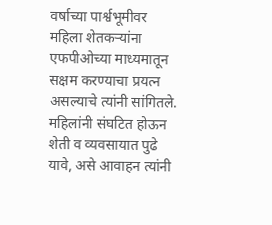वर्षाच्या पार्श्वभूमीवर महिला शेतकऱ्यांना एफपीओच्या माध्यमातून सक्षम करण्याचा प्रयत्न असल्याचे त्यांनी सांगितले. महिलांनी संघटित होऊन शेती व व्यवसायात पुढे यावे, असे आवाहन त्यांनी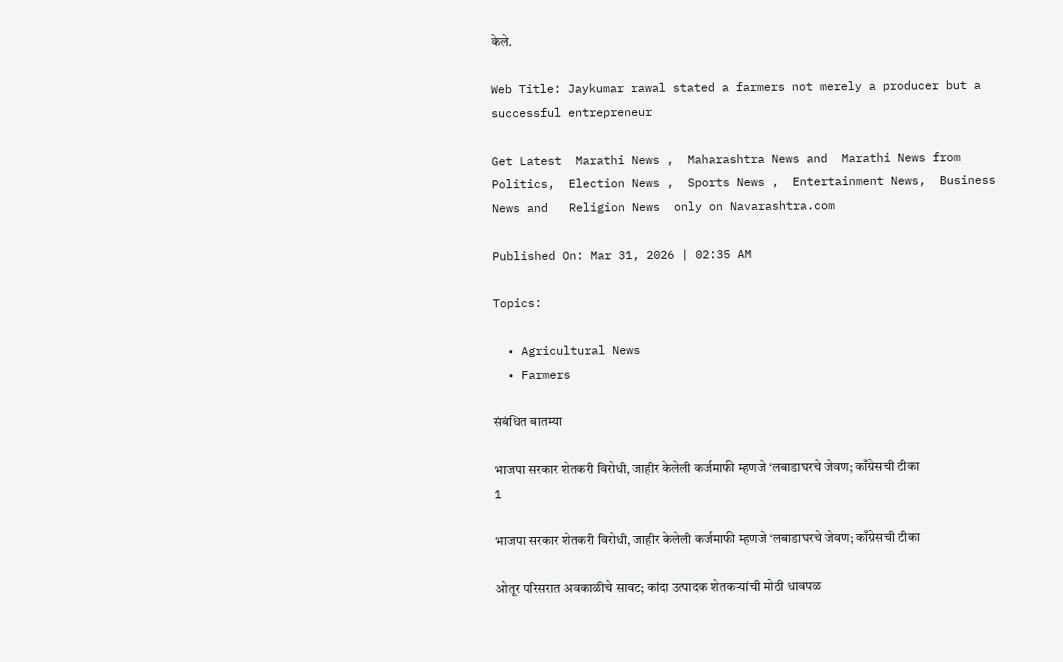केले.

Web Title: Jaykumar rawal stated a farmers not merely a producer but a successful entrepreneur

Get Latest  Marathi News ,  Maharashtra News and  Marathi News from Politics,  Election News ,  Sports News ,  Entertainment News,  Business News and   Religion News  only on Navarashtra.com

Published On: Mar 31, 2026 | 02:35 AM

Topics:

  • Agricultural News
  • Farmers

संबंधित बातम्या

भाजपा सरकार शेतकरी विरोधी, जाहीर केलेली कर्जमाफी म्हणजे ‘लबाडाघरचे जेवण; काँग्रेसची टीका
1

भाजपा सरकार शेतकरी विरोधी, जाहीर केलेली कर्जमाफी म्हणजे ‘लबाडाघरचे जेवण; काँग्रेसची टीका

ओतूर परिसरात अवकाळीचे सावट; कांदा उत्पादक शेतकऱ्यांची मोठी धावपळ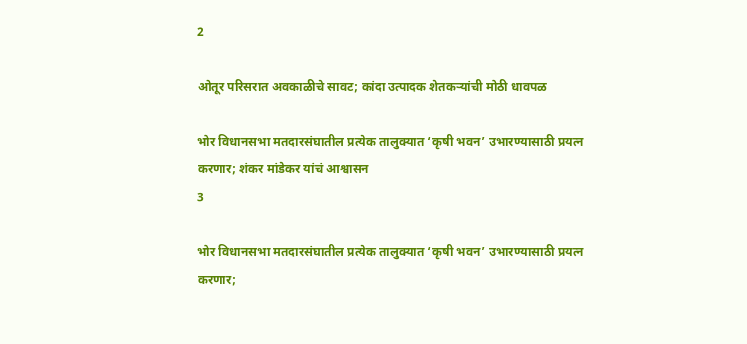2

ओतूर परिसरात अवकाळीचे सावट; कांदा उत्पादक शेतकऱ्यांची मोठी धावपळ

भोर विधानसभा मतदारसंघातील प्रत्येक तालुक्यात ‘कृषी भवन’ उभारण्यासाठी प्रयत्न करणार; शंकर मांडेकर यांचं आश्वासन
3

भोर विधानसभा मतदारसंघातील प्रत्येक तालुक्यात ‘कृषी भवन’ उभारण्यासाठी प्रयत्न करणार;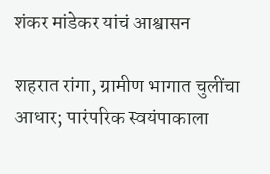शंकर मांडेकर यांचं आश्वासन

शहरात रांगा, ग्रामीण भागात चुलींचा आधार; पारंपरिक स्वयंपाकाला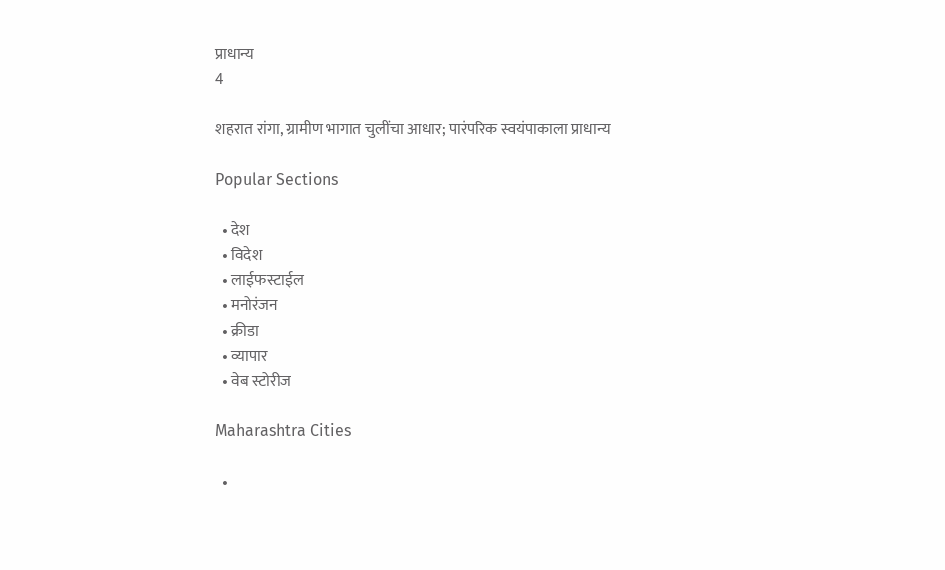प्राधान्य
4

शहरात रांगा, ग्रामीण भागात चुलींचा आधार; पारंपरिक स्वयंपाकाला प्राधान्य

Popular Sections

  • देश
  • विदेश
  • लाईफस्टाईल
  • मनोरंजन
  • क्रीडा
  • व्यापार
  • वेब स्टोरीज

Maharashtra Cities

  •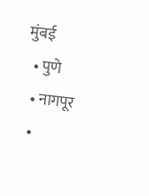मुंबई
  • पुणे
  • नागपूर
  •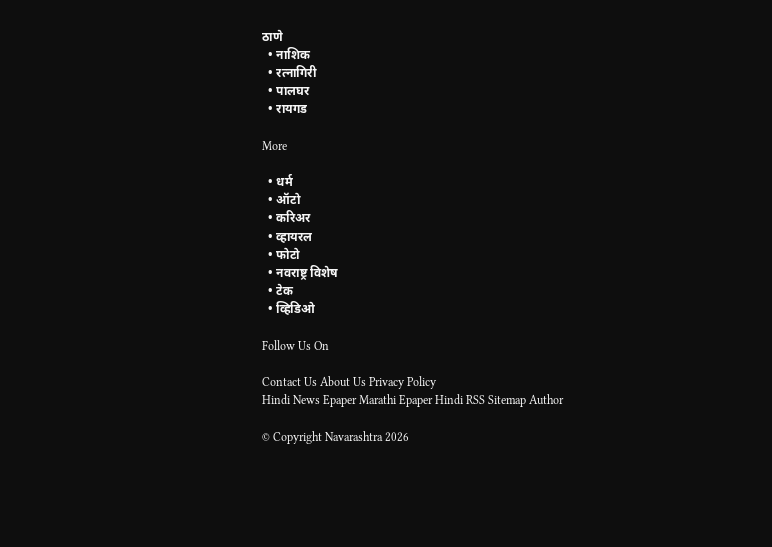ठाणे
  • नाशिक
  • रत्नागिरी
  • पालघर
  • रायगड

More

  • धर्म
  • ऑटो
  • करिअर
  • व्हायरल
  • फोटो
  • नवराष्ट्र विशेष
  • टेक
  • व्हिडिओ

Follow Us On

Contact Us About Us Privacy Policy
Hindi News Epaper Marathi Epaper Hindi RSS Sitemap Author

© Copyright Navarashtra 2026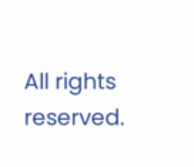All rights reserved.